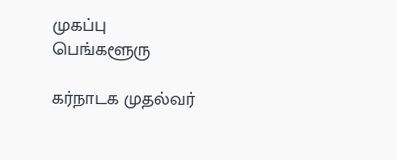முகப்பு
பெங்களூரு

கர்நாடக முதல்வர்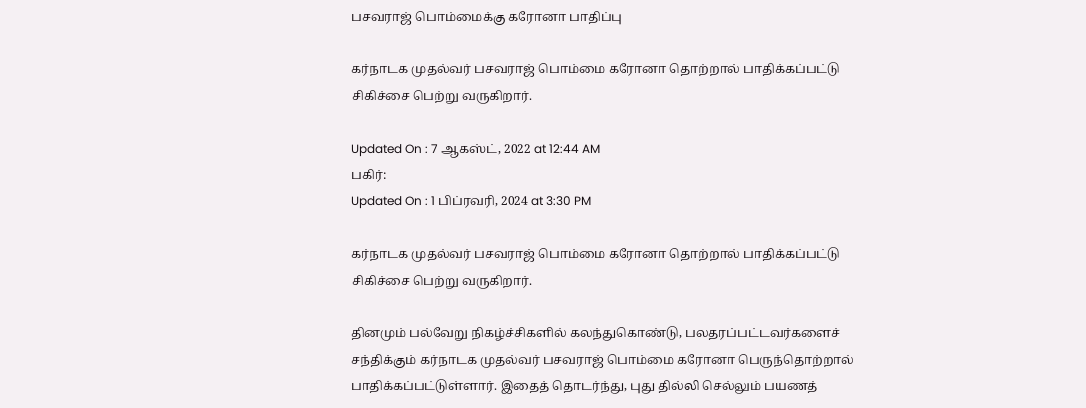பசவராஜ் பொம்மைக்கு கரோனா பாதிப்பு

கர்நாடக முதல்வர் பசவராஜ் பொம்மை கரோனா தொற்றால் பாதிக்கப்பட்டு சிகிச்சை பெற்று வருகிறார்.

Updated On : 7 ஆகஸ்ட், 2022 at 12:44 AM
பகிர்:
Updated On : 1 பிப்ரவரி, 2024 at 3:30 PM

கர்நாடக முதல்வர் பசவராஜ் பொம்மை கரோனா தொற்றால் பாதிக்கப்பட்டு சிகிச்சை பெற்று வருகிறார்.

தினமும் பல்வேறு நிகழ்ச்சிகளில் கலந்துகொண்டு, பலதரப்பட்டவர்களைச் சந்திக்கும் கர்நாடக முதல்வர் பசவராஜ் பொம்மை கரோனா பெருந்தொற்றால் பாதிக்கப்பட்டுள்ளார். இதைத் தொடர்ந்து, புது தில்லி செல்லும் பயணத்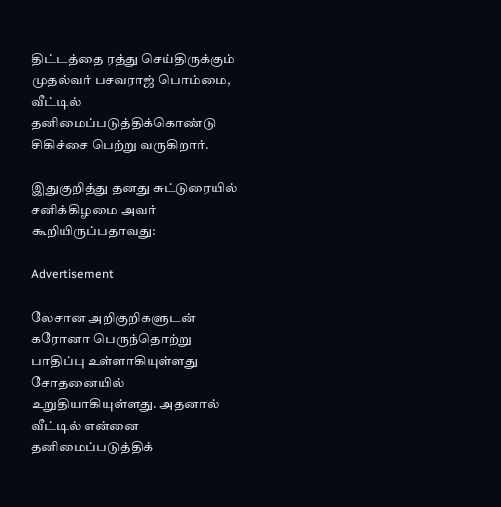திட்டத்தை ரத்து செய்திருக்கும் முதல்வர் பசவராஜ் பொம்மை, வீட்டில் தனிமைப்படுத்திக்கொண்டு சிகிச்சை பெற்று வருகிறார்.

இதுகுறித்து தனது சுட்டுரையில் சனிக்கிழமை அவர் கூறியிருப்பதாவது:

Advertisement

லேசான அறிகுறிகளுடன் கரோனா பெருந்தொற்று பாதிப்பு உள்ளாகியுள்ளது சோதனையில் உறுதியாகியுள்ளது. அதனால் வீட்டில் என்னை தனிமைப்படுத்திக்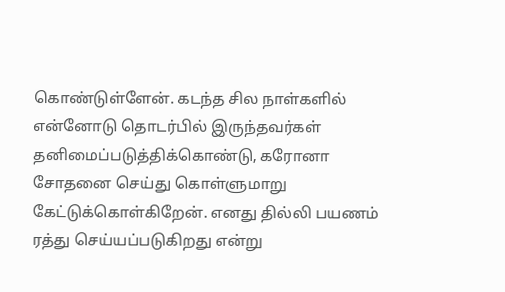கொண்டுள்ளேன். கடந்த சில நாள்களில் என்னோடு தொடர்பில் இருந்தவர்கள் தனிமைப்படுத்திக்கொண்டு, கரோனா சோதனை செய்து கொள்ளுமாறு கேட்டுக்கொள்கிறேன். எனது தில்லி பயணம் ரத்து செய்யப்படுகிறது என்று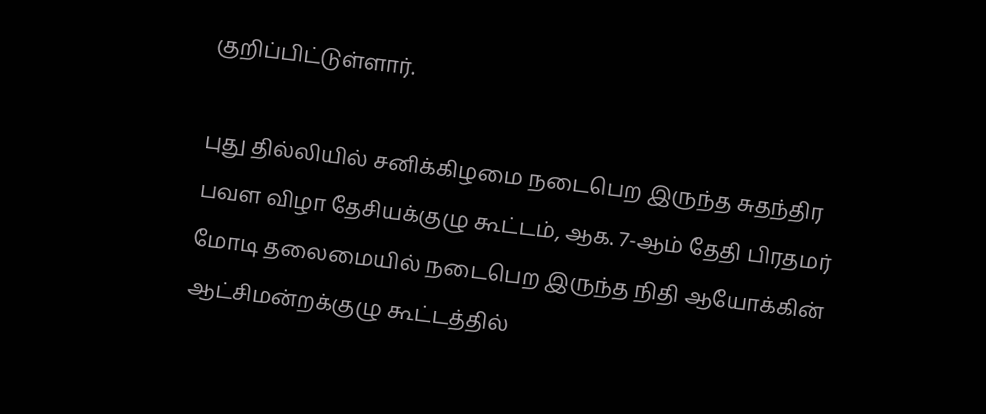குறிப்பிட்டுள்ளார்.

புது தில்லியில் சனிக்கிழமை நடைபெற இருந்த சுதந்திர பவள விழா தேசியக்குழு கூட்டம், ஆக. 7-ஆம் தேதி பிரதமர் மோடி தலைமையில் நடைபெற இருந்த நிதி ஆயோக்கின் ஆட்சிமன்றக்குழு கூட்டத்தில்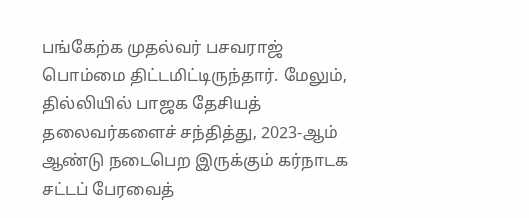பங்கேற்க முதல்வர் பசவராஜ் பொம்மை திட்டமிட்டிருந்தார். மேலும், தில்லியில் பாஜக தேசியத் தலைவர்களைச் சந்தித்து, 2023-ஆம் ஆண்டு நடைபெற இருக்கும் கர்நாடக சட்டப் பேரவைத்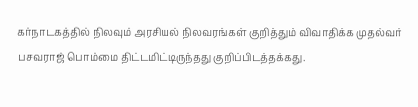கர்நாடகத்தில் நிலவும் அரசியல் நிலவரங்கள் குறித்தும் விவாதிக்க முதல்வர் பசவராஜ் பொம்மை திட்டமிட்டிருந்தது குறிப்பிடத்தக்கது.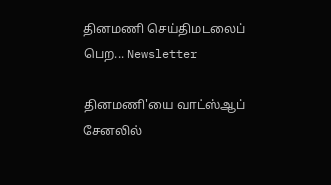தினமணி செய்திமடலைப் பெற... Newsletter

தினமணி'யை வாட்ஸ்ஆப் சேனலில்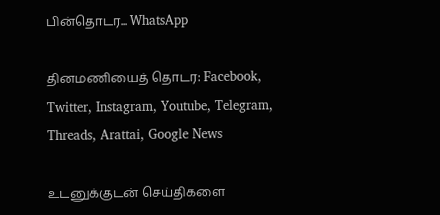பின்தொடர... WhatsApp

தினமணியைத் தொடர: Facebook, Twitter, Instagram, Youtube, Telegram, Threads, Arattai, Google News

உடனுக்குடன் செய்திகளை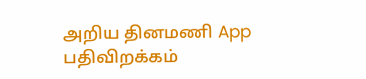அறிய தினமணி App பதிவிறக்கம்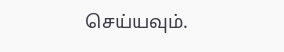செய்யவும்.